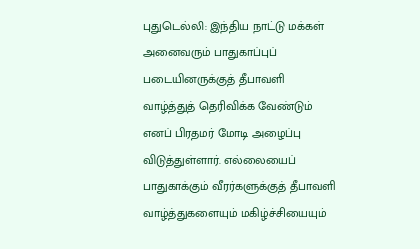புதுடெல்லி: இந்திய நாட்டு மக்கள் அனைவரும் பாதுகாப்புப் படையினருக்குத் தீபாவளி வாழ்த்துத் தெரிவிக்க வேண்டும் எனப் பிரதமர் மோடி அழைப்பு விடுத்துள்ளார். எல்லையைப் பாதுகாக்கும் வீரர்களுக்குத் தீபாவளி வாழ்த்துகளையும் மகிழ்ச்சியையும்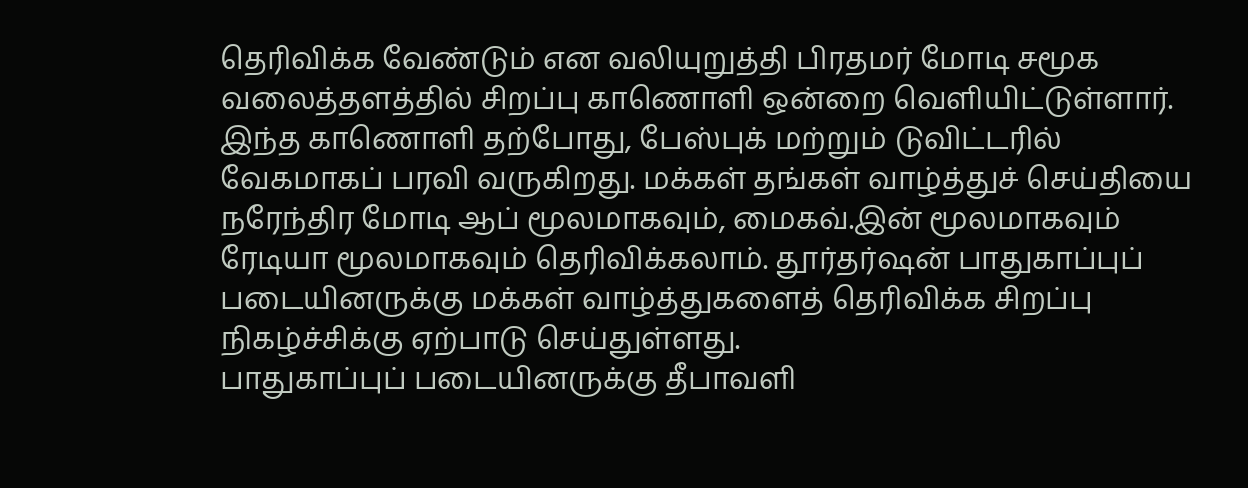தெரிவிக்க வேண்டும் என வலியுறுத்தி பிரதமர் மோடி சமூக வலைத்தளத்தில் சிறப்பு காணொளி ஒன்றை வெளியிட்டுள்ளார். இந்த காணொளி தற்போது, பேஸ்புக் மற்றும் டுவிட்டரில் வேகமாகப் பரவி வருகிறது. மக்கள் தங்கள் வாழ்த்துச் செய்தியை நரேந்திர மோடி ஆப் மூலமாகவும், மைகவ்.இன் மூலமாகவும் ரேடியா மூலமாகவும் தெரிவிக்கலாம். தூர்தர்ஷன் பாதுகாப்புப் படையினருக்கு மக்கள் வாழ்த்துகளைத் தெரிவிக்க சிறப்பு நிகழ்ச்சிக்கு ஏற்பாடு செய்துள்ளது.
பாதுகாப்புப் படையினருக்கு தீபாவளி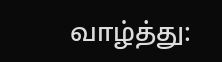வாழ்த்து: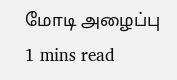மோடி அழைப்பு
1 mins read